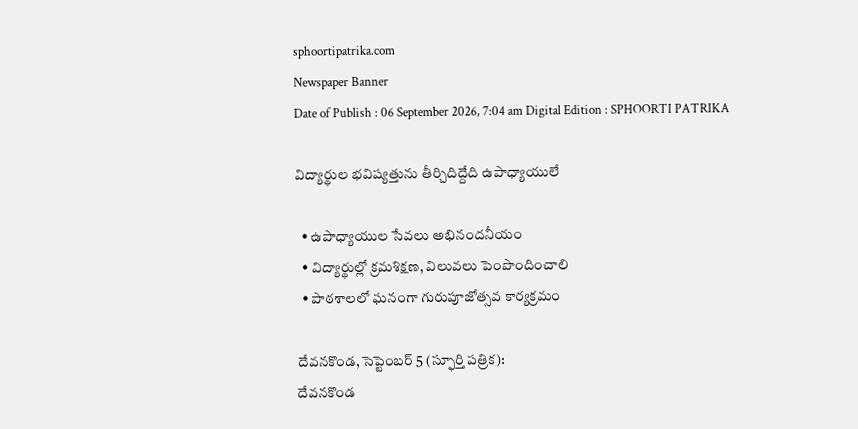sphoortipatrika.com
Newspaper Banner
Date of Publish : 06 September 2026, 7:04 am Digital Edition : SPHOORTI PATRIKA

విద్యార్థుల భవిష్యత్తును తీర్చిదిద్దేది ఉపాధ్యాయులే

  • ఉపాధ్యాయుల సేవలు అభినందనీయం
  • విద్యార్థుల్లో క్రమశిక్షణ, విలువలు పెంపొందించాలి
  • పాఠశాలలో ఘనంగా గురుపూజోత్సవ కార్యక్రమం

దేవనకొండ, సెప్టెంబర్ 5 (స్ఫూర్తి పత్రిక):
దేవనకొండ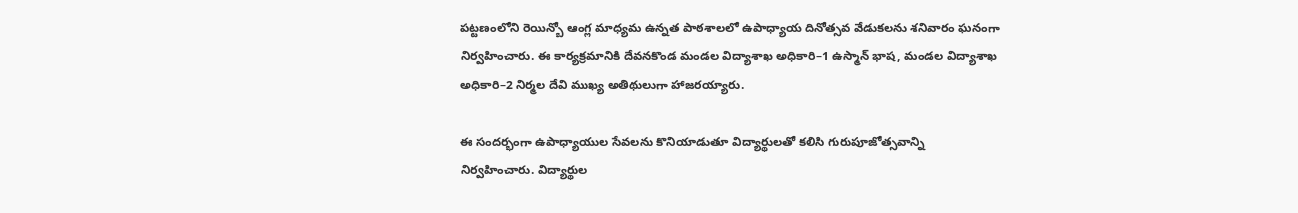పట్టణంలోని రెయిన్బో ఆంగ్ల మాధ్యమ ఉన్నత పాఠశాలలో ఉపాధ్యాయ దినోత్సవ వేడుకలను శనివారం ఘనంగా నిర్వహించారు. ఈ కార్యక్రమానికి దేవనకొండ మండల విద్యాశాఖ అధికారి–1 ఉస్మాన్ భాష, మండల విద్యాశాఖ అధికారి–2 నిర్మల దేవి ముఖ్య అతిథులుగా హాజరయ్యారు.

ఈ సందర్భంగా ఉపాధ్యాయుల సేవలను కొనియాడుతూ విద్యార్థులతో కలిసి గురుపూజోత్సవాన్ని నిర్వహించారు. విద్యార్థుల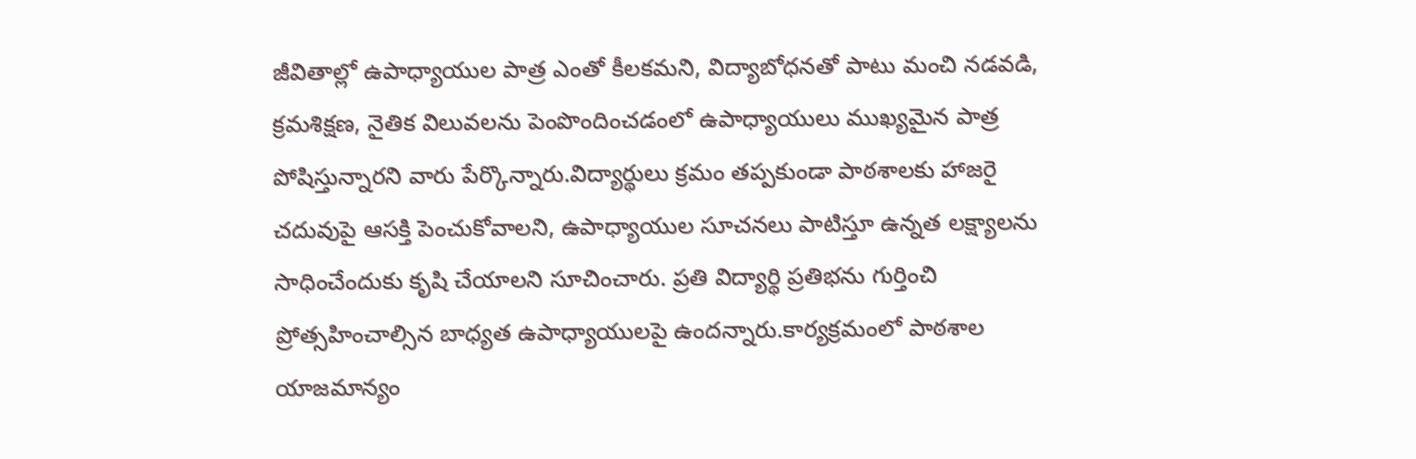జీవితాల్లో ఉపాధ్యాయుల పాత్ర ఎంతో కీలకమని, విద్యాబోధనతో పాటు మంచి నడవడి, క్రమశిక్షణ, నైతిక విలువలను పెంపొందించడంలో ఉపాధ్యాయులు ముఖ్యమైన పాత్ర పోషిస్తున్నారని వారు పేర్కొన్నారు.విద్యార్థులు క్రమం తప్పకుండా పాఠశాలకు హాజరై చదువుపై ఆసక్తి పెంచుకోవాలని, ఉపాధ్యాయుల సూచనలు పాటిస్తూ ఉన్నత లక్ష్యాలను సాధించేందుకు కృషి చేయాలని సూచించారు. ప్రతి విద్యార్థి ప్రతిభను గుర్తించి ప్రోత్సహించాల్సిన బాధ్యత ఉపాధ్యాయులపై ఉందన్నారు.కార్యక్రమంలో పాఠశాల యాజమాన్యం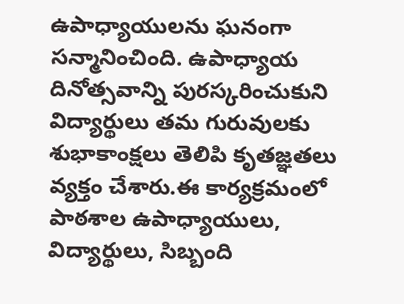ఉపాధ్యాయులను ఘనంగా సన్మానించింది. ఉపాధ్యాయ దినోత్సవాన్ని పురస్కరించుకుని విద్యార్థులు తమ గురువులకు శుభాకాంక్షలు తెలిపి కృతజ్ఞతలు వ్యక్తం చేశారు.ఈ కార్యక్రమంలో పాఠశాల ఉపాధ్యాయులు, విద్యార్థులు, సిబ్బంది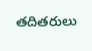తదితరులు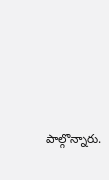పాల్గొన్నారు.